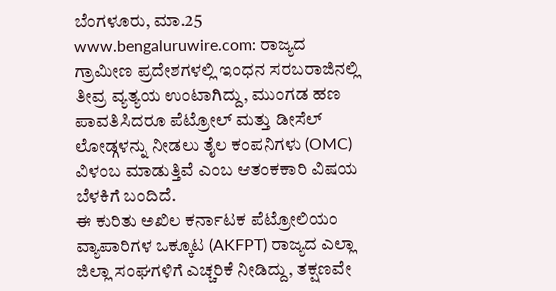ಬೆಂಗಳೂರು, ಮಾ.25 www.bengaluruwire.com: ರಾಜ್ಯದ ಗ್ರಾಮೀಣ ಪ್ರದೇಶಗಳಲ್ಲಿ ಇಂಧನ ಸರಬರಾಜಿನಲ್ಲಿ ತೀವ್ರ ವ್ಯತ್ಯಯ ಉಂಟಾಗಿದ್ದು, ಮುಂಗಡ ಹಣ ಪಾವತಿಸಿದರೂ ಪೆಟ್ರೋಲ್ ಮತ್ತು ಡೀಸೆಲ್ ಲೋಡ್ಗಳನ್ನು ನೀಡಲು ತೈಲ ಕಂಪನಿಗಳು (OMC) ವಿಳಂಬ ಮಾಡುತ್ತಿವೆ ಎಂಬ ಆತಂಕಕಾರಿ ವಿಷಯ ಬೆಳಕಿಗೆ ಬಂದಿದೆ.
ಈ ಕುರಿತು ಅಖಿಲ ಕರ್ನಾಟಕ ಪೆಟ್ರೋಲಿಯಂ ವ್ಯಾಪಾರಿಗಳ ಒಕ್ಕೂಟ (AKFPT) ರಾಜ್ಯದ ಎಲ್ಲಾ ಜಿಲ್ಲಾ ಸಂಘಗಳಿಗೆ ಎಚ್ಚರಿಕೆ ನೀಡಿದ್ದು, ತಕ್ಷಣವೇ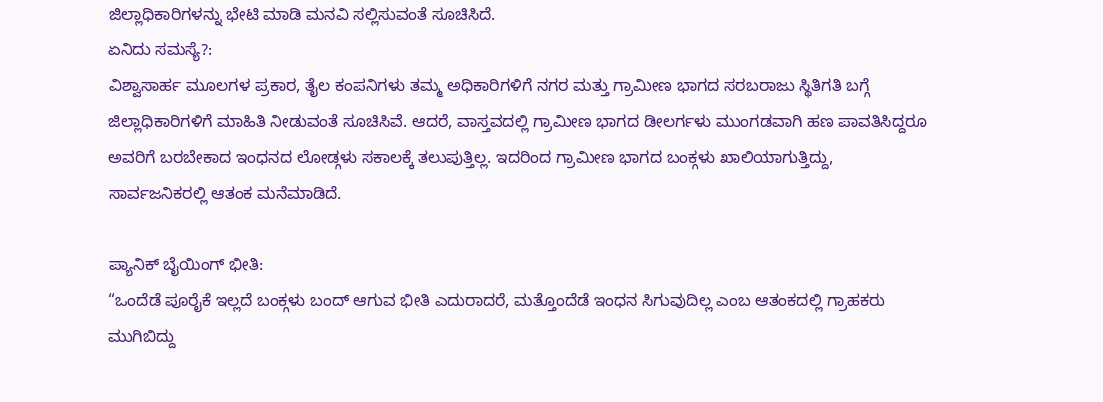ಜಿಲ್ಲಾಧಿಕಾರಿಗಳನ್ನು ಭೇಟಿ ಮಾಡಿ ಮನವಿ ಸಲ್ಲಿಸುವಂತೆ ಸೂಚಿಸಿದೆ.
ಏನಿದು ಸಮಸ್ಯೆ?:
ವಿಶ್ವಾಸಾರ್ಹ ಮೂಲಗಳ ಪ್ರಕಾರ, ತೈಲ ಕಂಪನಿಗಳು ತಮ್ಮ ಅಧಿಕಾರಿಗಳಿಗೆ ನಗರ ಮತ್ತು ಗ್ರಾಮೀಣ ಭಾಗದ ಸರಬರಾಜು ಸ್ಥಿತಿಗತಿ ಬಗ್ಗೆ ಜಿಲ್ಲಾಧಿಕಾರಿಗಳಿಗೆ ಮಾಹಿತಿ ನೀಡುವಂತೆ ಸೂಚಿಸಿವೆ. ಆದರೆ, ವಾಸ್ತವದಲ್ಲಿ ಗ್ರಾಮೀಣ ಭಾಗದ ಡೀಲರ್ಗಳು ಮುಂಗಡವಾಗಿ ಹಣ ಪಾವತಿಸಿದ್ದರೂ ಅವರಿಗೆ ಬರಬೇಕಾದ ಇಂಧನದ ಲೋಡ್ಗಳು ಸಕಾಲಕ್ಕೆ ತಲುಪುತ್ತಿಲ್ಲ. ಇದರಿಂದ ಗ್ರಾಮೀಣ ಭಾಗದ ಬಂಕ್ಗಳು ಖಾಲಿಯಾಗುತ್ತಿದ್ದು, ಸಾರ್ವಜನಿಕರಲ್ಲಿ ಆತಂಕ ಮನೆಮಾಡಿದೆ.

ಪ್ಯಾನಿಕ್ ಬೈಯಿಂಗ್ ಭೀತಿ:
“ಒಂದೆಡೆ ಪೂರೈಕೆ ಇಲ್ಲದೆ ಬಂಕ್ಗಳು ಬಂದ್ ಆಗುವ ಭೀತಿ ಎದುರಾದರೆ, ಮತ್ತೊಂದೆಡೆ ಇಂಧನ ಸಿಗುವುದಿಲ್ಲ ಎಂಬ ಆತಂಕದಲ್ಲಿ ಗ್ರಾಹಕರು ಮುಗಿಬಿದ್ದು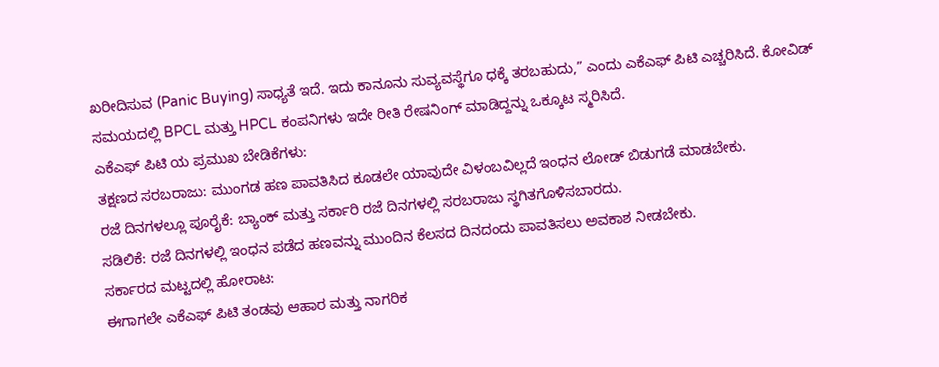ಖರೀದಿಸುವ (Panic Buying) ಸಾಧ್ಯತೆ ಇದೆ. ಇದು ಕಾನೂನು ಸುವ್ಯವಸ್ಥೆಗೂ ಧಕ್ಕೆ ತರಬಹುದು,” ಎಂದು ಎಕೆಎಫ್ ಪಿಟಿ ಎಚ್ಚರಿಸಿದೆ. ಕೋವಿಡ್ ಸಮಯದಲ್ಲಿ BPCL ಮತ್ತು HPCL ಕಂಪನಿಗಳು ಇದೇ ರೀತಿ ರೇಷನಿಂಗ್ ಮಾಡಿದ್ದನ್ನು ಒಕ್ಕೂಟ ಸ್ಮರಿಸಿದೆ.
ಎಕೆಎಫ್ ಪಿಟಿ ಯ ಪ್ರಮುಖ ಬೇಡಿಕೆಗಳು:
ತಕ್ಷಣದ ಸರಬರಾಜು: ಮುಂಗಡ ಹಣ ಪಾವತಿಸಿದ ಕೂಡಲೇ ಯಾವುದೇ ವಿಳಂಬವಿಲ್ಲದೆ ಇಂಧನ ಲೋಡ್ ಬಿಡುಗಡೆ ಮಾಡಬೇಕು.
ರಜೆ ದಿನಗಳಲ್ಲೂ ಪೂರೈಕೆ: ಬ್ಯಾಂಕ್ ಮತ್ತು ಸರ್ಕಾರಿ ರಜೆ ದಿನಗಳಲ್ಲಿ ಸರಬರಾಜು ಸ್ಥಗಿತಗೊಳಿಸಬಾರದು.
ಸಡಿಲಿಕೆ: ರಜೆ ದಿನಗಳಲ್ಲಿ ಇಂಧನ ಪಡೆದ ಹಣವನ್ನು ಮುಂದಿನ ಕೆಲಸದ ದಿನದಂದು ಪಾವತಿಸಲು ಅವಕಾಶ ನೀಡಬೇಕು.
ಸರ್ಕಾರದ ಮಟ್ಟದಲ್ಲಿ ಹೋರಾಟ:
ಈಗಾಗಲೇ ಎಕೆಎಫ್ ಪಿಟಿ ತಂಡವು ಆಹಾರ ಮತ್ತು ನಾಗರಿಕ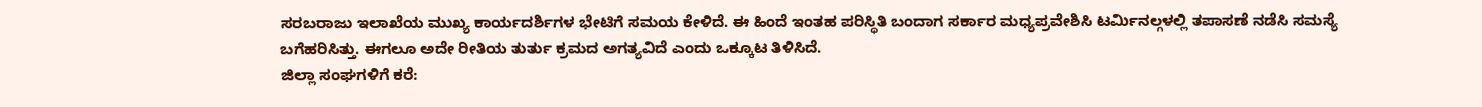ಸರಬರಾಜು ಇಲಾಖೆಯ ಮುಖ್ಯ ಕಾರ್ಯದರ್ಶಿಗಳ ಭೇಟಿಗೆ ಸಮಯ ಕೇಳಿದೆ. ಈ ಹಿಂದೆ ಇಂತಹ ಪರಿಸ್ಥಿತಿ ಬಂದಾಗ ಸರ್ಕಾರ ಮಧ್ಯಪ್ರವೇಶಿಸಿ ಟರ್ಮಿನಲ್ಗಳಲ್ಲಿ ತಪಾಸಣೆ ನಡೆಸಿ ಸಮಸ್ಯೆ ಬಗೆಹರಿಸಿತ್ತು. ಈಗಲೂ ಅದೇ ರೀತಿಯ ತುರ್ತು ಕ್ರಮದ ಅಗತ್ಯವಿದೆ ಎಂದು ಒಕ್ಕೂಟ ತಿಳಿಸಿದೆ.
ಜಿಲ್ಲಾ ಸಂಘಗಳಿಗೆ ಕರೆ: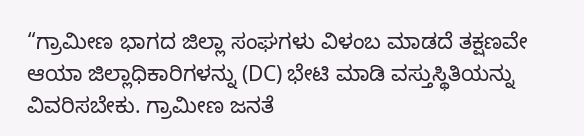“ಗ್ರಾಮೀಣ ಭಾಗದ ಜಿಲ್ಲಾ ಸಂಘಗಳು ವಿಳಂಬ ಮಾಡದೆ ತಕ್ಷಣವೇ ಆಯಾ ಜಿಲ್ಲಾಧಿಕಾರಿಗಳನ್ನು (DC) ಭೇಟಿ ಮಾಡಿ ವಸ್ತುಸ್ಥಿತಿಯನ್ನು ವಿವರಿಸಬೇಕು. ಗ್ರಾಮೀಣ ಜನತೆ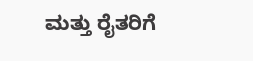ಮತ್ತು ರೈತರಿಗೆ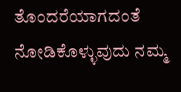ತೊಂದರೆಯಾಗದಂತೆ ನೋಡಿಕೊಳ್ಳುವುದು ನಮ್ಮ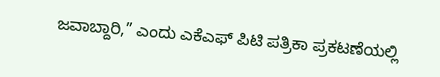ಜವಾಬ್ದಾರಿ,” ಎಂದು ಎಕೆಎಫ್ ಪಿಟಿ ಪತ್ರಿಕಾ ಪ್ರಕಟಣೆಯಲ್ಲಿ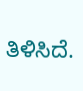ತಿಳಿಸಿದೆ.